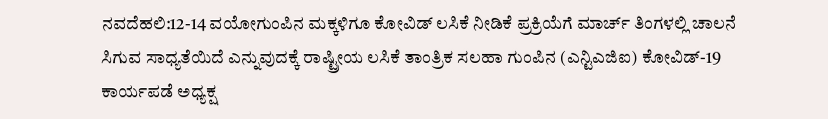ನವದೆಹಲಿ:12-14 ವಯೋಗುಂಪಿನ ಮಕ್ಕಳಿಗೂ ಕೋವಿಡ್ ಲಸಿಕೆ ನೀಡಿಕೆ ಪ್ರಕ್ರಿಯೆಗೆ ಮಾರ್ಚ್ ತಿಂಗಳಲ್ಲಿ ಚಾಲನೆ ಸಿಗುವ ಸಾಧ್ಯತೆಯಿದೆ ಎನ್ನುವುದಕ್ಕೆ ರಾಷ್ಟ್ರೀಯ ಲಸಿಕೆ ತಾಂತ್ರಿಕ ಸಲಹಾ ಗುಂಪಿನ (ಎನ್ಟಿಎಜಿಐ) ಕೋವಿಡ್-19 ಕಾರ್ಯಪಡೆ ಅಧ್ಯಕ್ಷ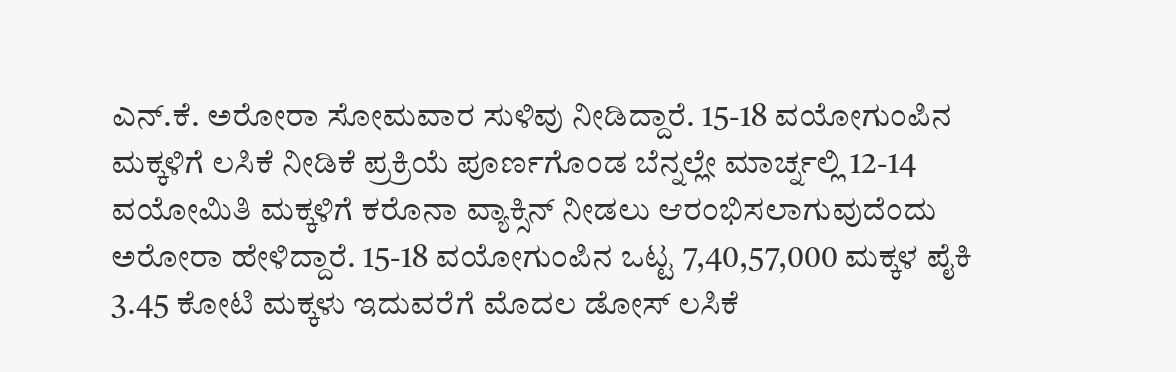ಎನ್.ಕೆ. ಅರೋರಾ ಸೋಮವಾರ ಸುಳಿವು ನೀಡಿದ್ದಾರೆ. 15-18 ವಯೋಗುಂಪಿನ ಮಕ್ಕಳಿಗೆ ಲಸಿಕೆ ನೀಡಿಕೆ ಪ್ರಕ್ರಿಯೆ ಪೂರ್ಣಗೊಂಡ ಬೆನ್ನಲ್ಲೇ ಮಾರ್ಚ್ನಲ್ಲಿ 12-14 ವಯೋಮಿತಿ ಮಕ್ಕಳಿಗೆ ಕರೊನಾ ವ್ಯಾಕ್ಸಿನ್ ನೀಡಲು ಆರಂಭಿಸಲಾಗುವುದೆಂದು ಅರೋರಾ ಹೇಳಿದ್ದಾರೆ. 15-18 ವಯೋಗುಂಪಿನ ಒಟ್ಟ 7,40,57,000 ಮಕ್ಕಳ ಪೈಕಿ 3.45 ಕೋಟಿ ಮಕ್ಕಳು ಇದುವರೆಗೆ ಮೊದಲ ಡೋಸ್ ಲಸಿಕೆ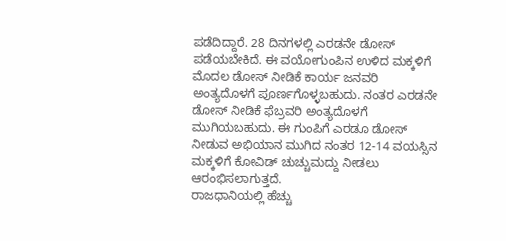ಪಡೆದಿದ್ದಾರೆ. 28 ದಿನಗಳಲ್ಲಿ ಎರಡನೇ ಡೋಸ್ ಪಡೆಯಬೇಕಿದೆ. ಈ ವಯೋಗುಂಪಿನ ಉಳಿದ ಮಕ್ಕಳಿಗೆ ಮೊದಲ ಡೋಸ್ ನೀಡಿಕೆ ಕಾರ್ಯ ಜನವರಿ ಅಂತ್ಯದೊಳಗೆ ಪೂರ್ಣಗೊಳ್ಳಬಹುದು. ನಂತರ ಎರಡನೇ ಡೋಸ್ ನೀಡಿಕೆ ಫೆಬ್ರವರಿ ಅಂತ್ಯದೊಳಗೆ ಮುಗಿಯಬಹುದು. ಈ ಗುಂಪಿಗೆ ಎರಡೂ ಡೋಸ್ ನೀಡುವ ಅಭಿಯಾನ ಮುಗಿದ ನಂತರ 12-14 ವಯಸ್ಸಿನ ಮಕ್ಕಳಿಗೆ ಕೋವಿಡ್ ಚುಚ್ಚುಮದ್ದು ನೀಡಲು ಆರಂಭಿಸಲಾಗುತ್ತದೆ.
ರಾಜಧಾನಿಯಲ್ಲಿ ಹೆಚ್ಚು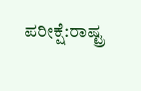ಪರೀಕ್ಷೆ:ರಾಷ್ಟ್ರ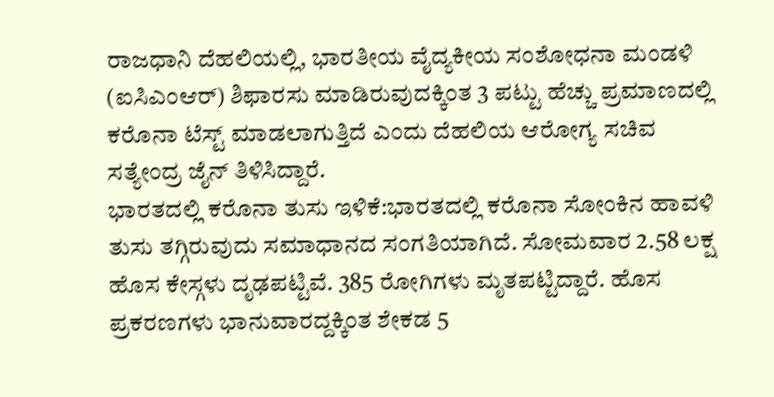ರಾಜಧಾನಿ ದೆಹಲಿಯಲ್ಲಿ, ಭಾರತೀಯ ವೈದ್ಯಕೀಯ ಸಂಶೋಧನಾ ಮಂಡಳಿ (ಐಸಿಎಂಆರ್) ಶಿಫಾರಸು ಮಾಡಿರುವುದಕ್ಕಿಂತ 3 ಪಟ್ಟು ಹೆಚ್ಚು ಪ್ರಮಾಣದಲ್ಲಿ ಕರೊನಾ ಟೆಸ್ಟ್ ಮಾಡಲಾಗುತ್ತಿದೆ ಎಂದು ದೆಹಲಿಯ ಆರೋಗ್ಯ ಸಚಿವ ಸತ್ಯೇಂದ್ರ ಜೈನ್ ತಿಳಿಸಿದ್ದಾರೆ.
ಭಾರತದಲ್ಲಿ ಕರೊನಾ ತುಸು ಇಳಿಕೆ:ಭಾರತದಲ್ಲಿ ಕರೊನಾ ಸೋಂಕಿನ ಹಾವಳಿ ತುಸು ತಗ್ಗಿರುವುದು ಸಮಾಧಾನದ ಸಂಗತಿಯಾಗಿದೆ. ಸೋಮವಾರ 2.58 ಲಕ್ಷ ಹೊಸ ಕೇಸ್ಗಳು ದೃಢಪಟ್ಟಿವೆ. 385 ರೋಗಿಗಳು ಮೃತಪಟ್ಟಿದ್ದಾರೆ. ಹೊಸ ಪ್ರಕರಣಗಳು ಭಾನುವಾರದ್ದಕ್ಕಿಂತ ಶೇಕಡ 5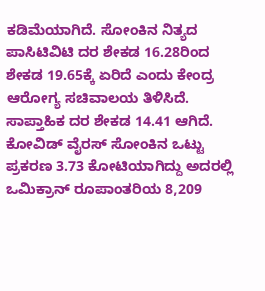ಕಡಿಮೆಯಾಗಿದೆ. ಸೋಂಕಿನ ನಿತ್ಯದ ಪಾಸಿಟಿವಿಟಿ ದರ ಶೇಕಡ 16.28ರಿಂದ ಶೇಕಡ 19.65ಕ್ಕೆ ಏರಿದೆ ಎಂದು ಕೇಂದ್ರ ಆರೋಗ್ಯ ಸಚಿವಾಲಯ ತಿಳಿಸಿದೆ. ಸಾಪ್ತಾಹಿಕ ದರ ಶೇಕಡ 14.41 ಆಗಿದೆ. ಕೋವಿಡ್ ವೈರಸ್ ಸೋಂಕಿನ ಒಟ್ಟು ಪ್ರಕರಣ 3.73 ಕೋಟಿಯಾಗಿದ್ದು ಅದರಲ್ಲಿ ಒಮಿಕ್ರಾನ್ ರೂಪಾಂತರಿಯ 8,209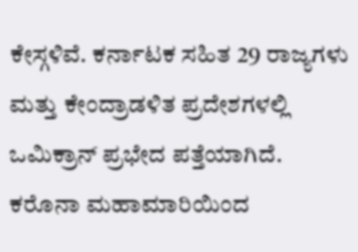ಕೇಸ್ಗಳಿವೆ. ಕರ್ನಾಟಕ ಸಹಿತ 29 ರಾಜ್ಯಗಳು ಮತ್ತು ಕೇಂದ್ರಾಡಳಿತ ಪ್ರದೇಶಗಳಲ್ಲಿ ಒಮಿಕ್ರಾನ್ ಪ್ರಭೇದ ಪತ್ತೆಯಾಗಿದೆ. ಕರೊನಾ ಮಹಾಮಾರಿಯಿಂದ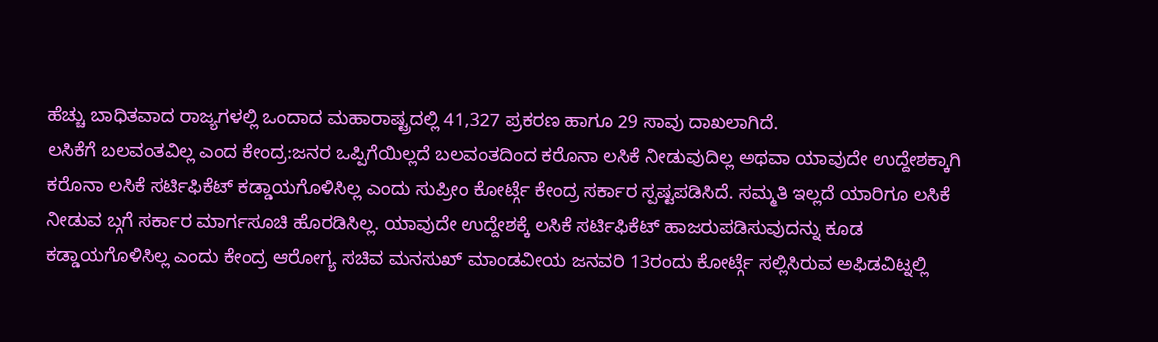ಹೆಚ್ಚು ಬಾಧಿತವಾದ ರಾಜ್ಯಗಳಲ್ಲಿ ಒಂದಾದ ಮಹಾರಾಷ್ಟ್ರದಲ್ಲಿ 41,327 ಪ್ರಕರಣ ಹಾಗೂ 29 ಸಾವು ದಾಖಲಾಗಿದೆ.
ಲಸಿಕೆಗೆ ಬಲವಂತವಿಲ್ಲ ಎಂದ ಕೇಂದ್ರ:ಜನರ ಒಪ್ಪಿಗೆಯಿಲ್ಲದೆ ಬಲವಂತದಿಂದ ಕರೊನಾ ಲಸಿಕೆ ನೀಡುವುದಿಲ್ಲ ಅಥವಾ ಯಾವುದೇ ಉದ್ದೇಶಕ್ಕಾಗಿ ಕರೊನಾ ಲಸಿಕೆ ಸರ್ಟಿಫಿಕೆಟ್ ಕಡ್ಡಾಯಗೊಳಿಸಿಲ್ಲ ಎಂದು ಸುಪ್ರೀಂ ಕೋರ್ಟ್ಗೆ ಕೇಂದ್ರ ಸರ್ಕಾರ ಸ್ಪಷ್ಟಪಡಿಸಿದೆ. ಸಮ್ಮತಿ ಇಲ್ಲದೆ ಯಾರಿಗೂ ಲಸಿಕೆ ನೀಡುವ ಬ್ಗಗೆ ಸರ್ಕಾರ ಮಾರ್ಗಸೂಚಿ ಹೊರಡಿಸಿಲ್ಲ. ಯಾವುದೇ ಉದ್ದೇಶಕ್ಕೆ ಲಸಿಕೆ ಸರ್ಟಿಫಿಕೆಟ್ ಹಾಜರುಪಡಿಸುವುದನ್ನು ಕೂಡ ಕಡ್ಡಾಯಗೊಳಿಸಿಲ್ಲ ಎಂದು ಕೇಂದ್ರ ಆರೋಗ್ಯ ಸಚಿವ ಮನಸುಖ್ ಮಾಂಡವೀಯ ಜನವರಿ 13ರಂದು ಕೋರ್ಟ್ಗೆ ಸಲ್ಲಿಸಿರುವ ಅಫಿಡವಿಟ್ನಲ್ಲಿ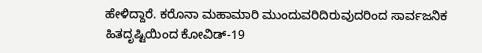ಹೇಳಿದ್ದಾರೆ. ಕರೊನಾ ಮಹಾಮಾರಿ ಮುಂದುವರಿದಿರುವುದರಿಂದ ಸಾರ್ವಜನಿಕ ಹಿತದೃಷ್ಟಿಯಿಂದ ಕೋವಿಡ್-19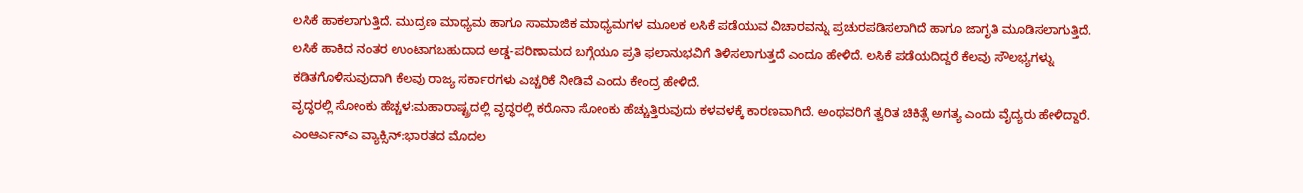ಲಸಿಕೆ ಹಾಕಲಾಗುತ್ತಿದೆ. ಮುದ್ರಣ ಮಾಧ್ಯಮ ಹಾಗೂ ಸಾಮಾಜಿಕ ಮಾಧ್ಯಮಗಳ ಮೂಲಕ ಲಸಿಕೆ ಪಡೆಯುವ ವಿಚಾರವನ್ನು ಪ್ರಚುರಪಡಿಸಲಾಗಿದೆ ಹಾಗೂ ಜಾಗೃತಿ ಮೂಡಿಸಲಾಗುತ್ತಿದೆ. ಲಸಿಕೆ ಹಾಕಿದ ನಂತರ ಉಂಟಾಗಬಹುದಾದ ಅಡ್ಡ-ಪರಿಣಾಮದ ಬಗ್ಗೆಯೂ ಪ್ರತಿ ಫಲಾನುಭವಿಗೆ ತಿಳಿಸಲಾಗುತ್ತದೆ ಎಂದೂ ಹೇಳಿದೆ. ಲಸಿಕೆ ಪಡೆಯದಿದ್ದರೆ ಕೆಲವು ಸೌಲಭ್ಯಗಳ್ನು ಕಡಿತಗೊಳಿಸುವುದಾಗಿ ಕೆಲವು ರಾಜ್ಯ ಸರ್ಕಾರಗಳು ಎಚ್ಚರಿಕೆ ನೀಡಿವೆ ಎಂದು ಕೇಂದ್ರ ಹೇಳಿದೆ.
ವೃದ್ಧರಲ್ಲಿ ಸೋಂಕು ಹೆಚ್ಚಳ:ಮಹಾರಾಷ್ಟ್ರದಲ್ಲಿ ವೃದ್ಧರಲ್ಲಿ ಕರೊನಾ ಸೋಂಕು ಹೆಚ್ಚುತ್ತಿರುವುದು ಕಳವಳಕ್ಕೆ ಕಾರಣವಾಗಿದೆ. ಅಂಥವರಿಗೆ ತ್ವರಿತ ಚಿಕಿತ್ಸೆ ಅಗತ್ಯ ಎಂದು ವೈದ್ಯರು ಹೇಳಿದ್ದಾರೆ.
ಎಂಆರ್ಎನ್ಎ ವ್ಯಾಕ್ಸಿನ್:ಭಾರತದ ಮೊದಲ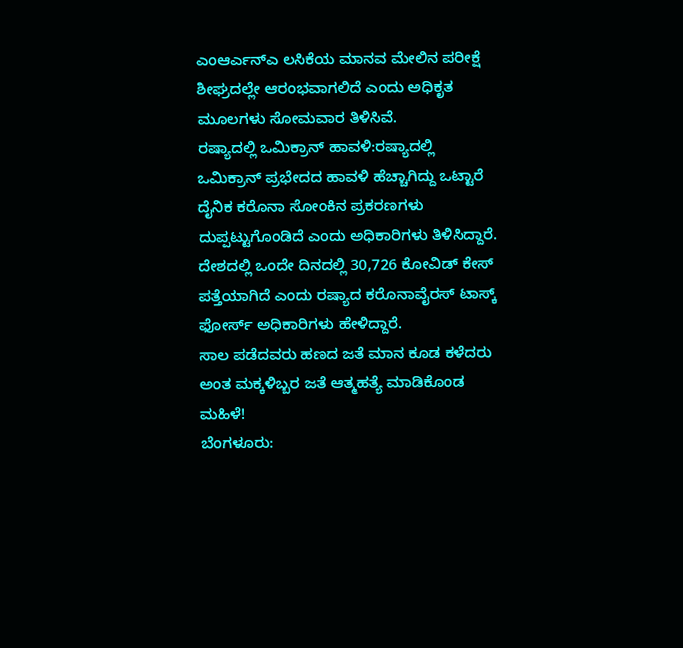ಎಂಆರ್ಎನ್ಎ ಲಸಿಕೆಯ ಮಾನವ ಮೇಲಿನ ಪರೀಕ್ಷೆ ಶೀಘ್ರದಲ್ಲೇ ಆರಂಭವಾಗಲಿದೆ ಎಂದು ಅಧಿಕೃತ ಮೂಲಗಳು ಸೋಮವಾರ ತಿಳಿಸಿವೆ.
ರಷ್ಯಾದಲ್ಲಿ ಒಮಿಕ್ರಾನ್ ಹಾವಳಿ:ರಷ್ಯಾದಲ್ಲಿ ಒಮಿಕ್ರಾನ್ ಪ್ರಭೇದದ ಹಾವಳಿ ಹೆಚ್ಚಾಗಿದ್ದು ಒಟ್ಟಾರೆ ದೈನಿಕ ಕರೊನಾ ಸೋಂಕಿನ ಪ್ರಕರಣಗಳು ದುಪ್ಪಟ್ಟುಗೊಂಡಿದೆ ಎಂದು ಅಧಿಕಾರಿಗಳು ತಿಳಿಸಿದ್ದಾರೆ. ದೇಶದಲ್ಲಿ ಒಂದೇ ದಿನದಲ್ಲಿ 30,726 ಕೋವಿಡ್ ಕೇಸ್ ಪತ್ತೆಯಾಗಿದೆ ಎಂದು ರಷ್ಯಾದ ಕರೊನಾವೈರಸ್ ಟಾಸ್ಕ್ ಫೋರ್ಸ್ ಅಧಿಕಾರಿಗಳು ಹೇಳಿದ್ದಾರೆ.
ಸಾಲ ಪಡೆದವರು ಹಣದ ಜತೆ ಮಾನ ಕೂಡ ಕಳೆದರು ಅಂತ ಮಕ್ಕಳಿಬ್ಬರ ಜತೆ ಆತ್ಮಹತ್ಯೆ ಮಾಡಿಕೊಂಡ ಮಹಿಳೆ!
ಬೆಂಗಳೂರು: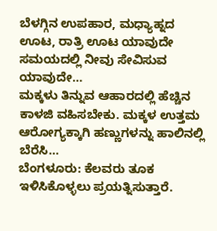ಬೆಳಗ್ಗಿನ ಉಪಹಾರ, ಮಧ್ಯಾಹ್ನದ ಊಟ, ರಾತ್ರಿ ಊಟ ಯಾವುದೇ ಸಮಯದಲ್ಲಿ ನೀವು ಸೇವಿಸುವ ಯಾವುದೇ…
ಮಕ್ಕಳು ತಿನ್ನುವ ಆಹಾರದಲ್ಲಿ ಹೆಚ್ಚಿನ ಕಾಳಜಿ ವಹಿಸಬೇಕು. ಮಕ್ಕಳ ಉತ್ತಮ ಆರೋಗ್ಯಕ್ಕಾಗಿ ಹಣ್ಣುಗಳನ್ನು ಹಾಲಿನಲ್ಲಿ ಬೆರೆಸಿ…
ಬೆಂಗಳೂರು: ಕೆಲವರು ತೂಕ ಇಳಿಸಿಕೊಳ್ಳಲು ಪ್ರಯತ್ನಿಸುತ್ತಾರೆ.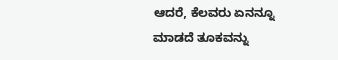ಆದರೆ, ಕೆಲವರು ಏನನ್ನೂ ಮಾಡದೆ ತೂಕವನ್ನು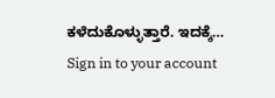ಕಳೆದುಕೊಳ್ಳುತ್ತಾರೆ. ಇದಕ್ಕೆ…
Sign in to your account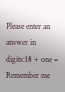Please enter an answer in digits:18 + one =
Remember me